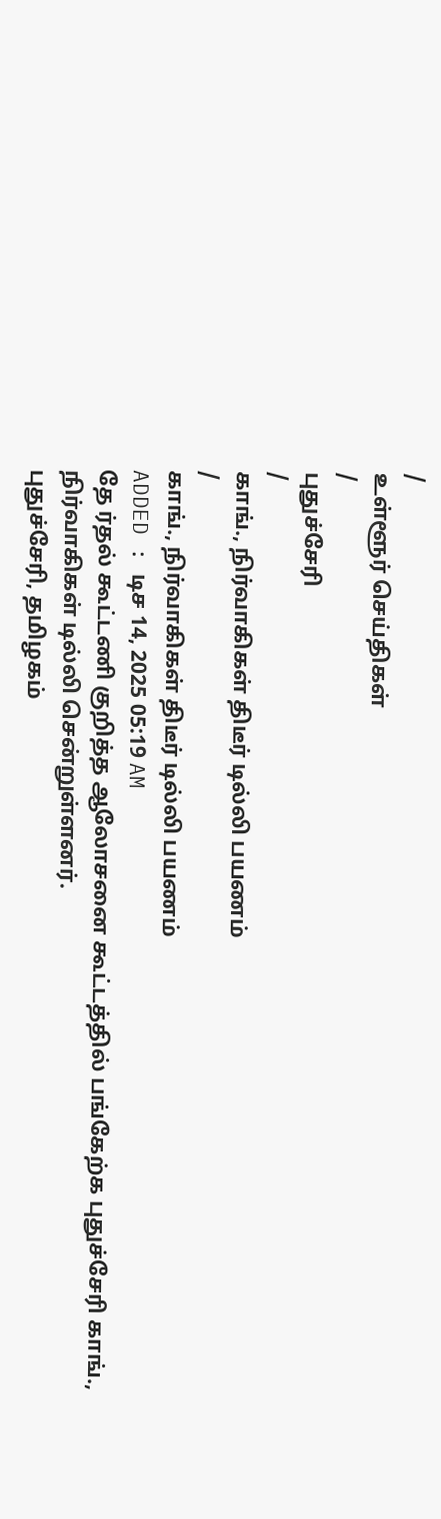/
உள்ளூர் செய்திகள்
/
புதுச்சேரி
/
காங்., நிர்வாகிகள் திடீர் டில்லி பயணம்
/
காங்., நிர்வாகிகள் திடீர் டில்லி பயணம்
ADDED : டிச 14, 2025 05:19 AM
தே ர்தல் கூட்டணி குறித்த ஆலோசனை கூட்டத்தில் பங்கேற்க புதுச்சேரி காங்., நிர்வாகிகள் டில்லி சென்றுள்ளனர்.
புதுச்சேரி, தமிழகம்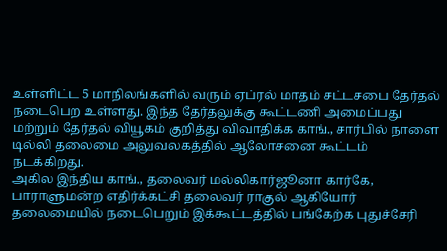உள்ளிட்ட 5 மாநிலங்களில் வரும் ஏப்ரல் மாதம் சட்டசபை தேர்தல் நடைபெற உள்ளது. இந்த தேர்தலுக்கு கூட்டணி அமைப்பது மற்றும் தேர்தல் வியூகம் குறித்து விவாதிக்க காங்., சார்பில் நாளை டில்லி தலைமை அலுவலகத்தில் ஆலோசனை கூட்டம் நடக்கிறது.
அகில இந்திய காங்., தலைவர் மல்லிகார்ஜூனா கார்கே, பாராளுமன்ற எதிர்க்கட்சி தலைவர் ராகுல் ஆகியோர் தலைமையில் நடைபெறும் இக்கூட்டத்தில் பங்கேற்க புதுச்சேரி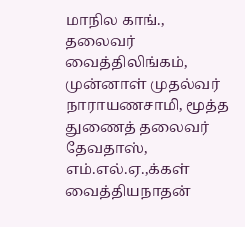மாநில காங்., தலைவர் வைத்திலிங்கம், முன்னாள் முதல்வர் நாராயணசாமி, மூத்த துணைத் தலைவர் தேவதாஸ், எம்.எல்.ஏ.,க்கள் வைத்தியநாதன்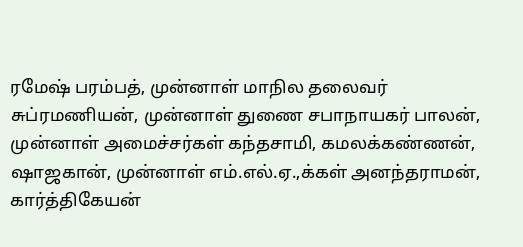ரமேஷ் பரம்பத், முன்னாள் மாநில தலைவர் சுப்ரமணியன், முன்னாள் துணை சபாநாயகர் பாலன், முன்னாள் அமைச்சர்கள் கந்தசாமி, கமலக்கண்ணன், ஷாஜகான், முன்னாள் எம்.எல்.ஏ.,க்கள் அனந்தராமன், கார்த்திகேயன்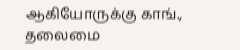ஆகியோருக்கு காங்., தலைமை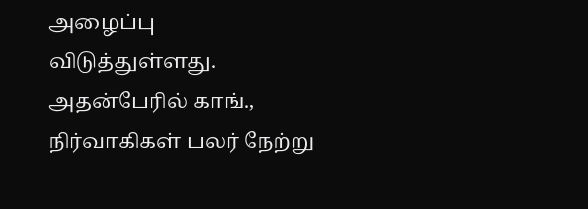அழைப்பு விடுத்துள்ளது.
அதன்பேரில் காங்., நிர்வாகிகள் பலர் நேற்று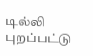டில்லி புறப்பட்டு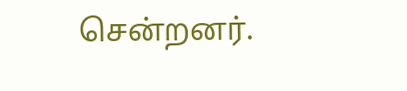சென்றனர்.